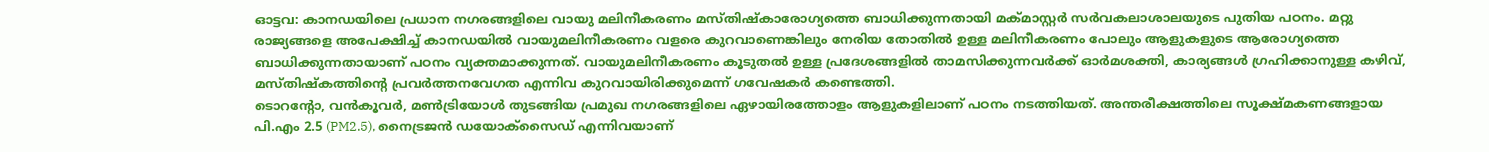ഓട്ടവ: കാനഡയിലെ പ്രധാന നഗരങ്ങളിലെ വായു മലിനീകരണം മസ്തിഷ്കാരോഗ്യത്തെ ബാധിക്കുന്നതായി മക്മാസ്റ്റർ സർവകലാശാലയുടെ പുതിയ പഠനം. മറ്റു രാജ്യങ്ങളെ അപേക്ഷിച്ച് കാനഡയിൽ വായുമലിനീകരണം വളരെ കുറവാണെങ്കിലും നേരിയ തോതിൽ ഉള്ള മലിനീകരണം പോലും ആളുകളുടെ ആരോഗ്യത്തെ ബാധിക്കുന്നതായാണ് പഠനം വ്യക്തമാക്കുന്നത്. വായുമലിനീകരണം കൂടുതൽ ഉള്ള പ്രദേശങ്ങളിൽ താമസിക്കുന്നവർക്ക് ഓർമശക്തി, കാര്യങ്ങൾ ഗ്രഹിക്കാനുള്ള കഴിവ്, മസ്തിഷ്കത്തിന്റെ പ്രവർത്തനവേഗത എന്നിവ കുറവായിരിക്കുമെന്ന് ഗവേഷകർ കണ്ടെത്തി.
ടൊറന്റോ, വൻകൂവർ, മൺട്രിയോൾ തുടങ്ങിയ പ്രമുഖ നഗരങ്ങളിലെ ഏഴായിരത്തോളം ആളുകളിലാണ് പഠനം നടത്തിയത്. അന്തരീക്ഷത്തിലെ സൂക്ഷ്മകണങ്ങളായ പി.എം 2.5 (PM2.5), നൈട്രജൻ ഡയോക്സൈഡ് എന്നിവയാണ്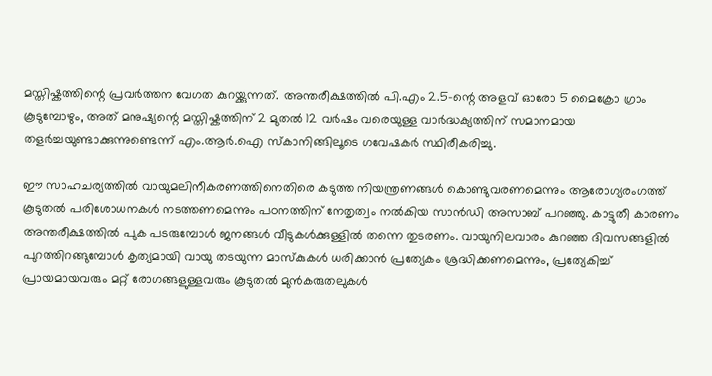മസ്തിഷ്കത്തിന്റെ പ്രവർത്തന വേഗത കുറയ്ക്കുന്നത്. അന്തരീക്ഷത്തിൽ പി.എം 2.5-ന്റെ അളവ് ഓരോ 5 മൈക്രോ ഗ്രാം കൂടുമ്പോഴും, അത് മനുഷ്യന്റെ മസ്തിഷ്കത്തിന് 2 മുതൽ 12 വർഷം വരെയുള്ള വാർദ്ധക്യത്തിന് സമാനമായ തളർച്ചയുണ്ടാക്കുന്നുണ്ടെന്ന് എം.ആർ.ഐ സ്കാനിങ്ങിലൂടെ ഗവേഷകർ സ്ഥിരീകരിച്ചു.

ഈ സാഹചര്യത്തിൽ വായുമലിനീകരണത്തിനെതിരെ കടുത്ത നിയന്ത്രണങ്ങൾ കൊണ്ടുവരണമെന്നും ആരോഗ്യരംഗത്ത് കൂടുതൽ പരിശോധനകൾ നടത്തണമെന്നും പഠനത്തിന് നേതൃത്വം നൽകിയ സാൻഡി അസാബ് പറഞ്ഞു. കാട്ടുതീ കാരണം അന്തരീക്ഷത്തിൽ പുക പടരുമ്പോൾ ജനങ്ങൾ വീടുകൾക്കുള്ളിൽ തന്നെ തുടരണം. വായുനിലവാരം കുറഞ്ഞ ദിവസങ്ങളിൽ പുറത്തിറങ്ങുമ്പോൾ കൃത്യമായി വായു തടയുന്ന മാസ്കുകൾ ധരിക്കാൻ പ്രത്യേകം ശ്രദ്ധിക്കണമെന്നും, പ്രത്യേകിച്ച് പ്രായമായവരും മറ്റ് രോഗങ്ങളുള്ളവരും കൂടുതൽ മുൻകരുതലുകൾ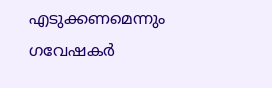എടുക്കണമെന്നും ഗവേഷകർ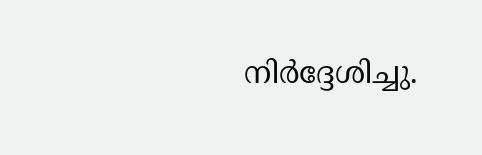നിർദ്ദേശിച്ചു.